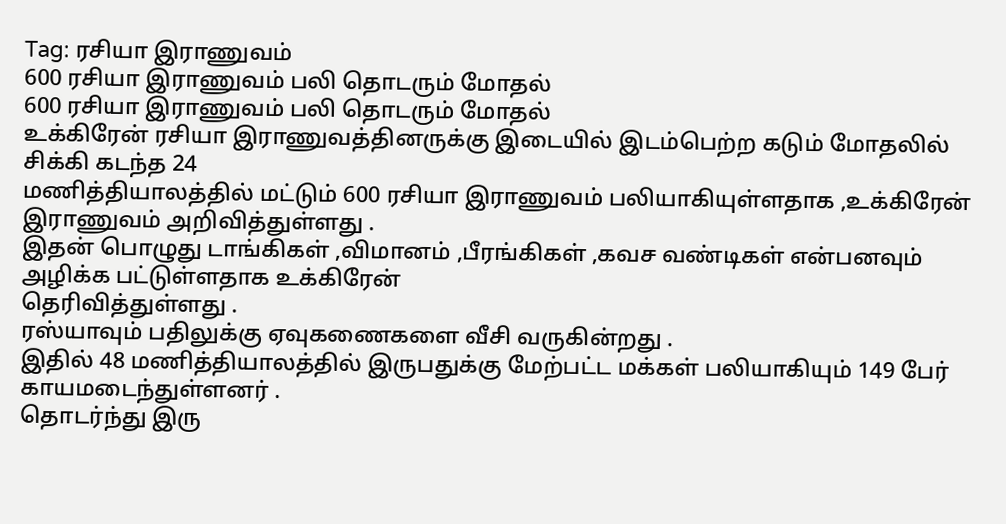Tag: ரசியா இராணுவம்
600 ரசியா இராணுவம் பலி தொடரும் மோதல்
600 ரசியா இராணுவம் பலி தொடரும் மோதல்
உக்கிரேன் ரசியா இராணுவத்தினருக்கு இடையில் இடம்பெற்ற கடும் மோதலில் சிக்கி கடந்த 24
மணித்தியாலத்தில் மட்டும் 600 ரசியா இராணுவம் பலியாகியுள்ளதாக ,உக்கிரேன் இராணுவம் அறிவித்துள்ளது .
இதன் பொழுது டாங்கிகள் ,விமானம் ,பீரங்கிகள் ,கவச வண்டிகள் என்பனவும் அழிக்க பட்டுள்ளதாக உக்கிரேன்
தெரிவித்துள்ளது .
ரஸ்யாவும் பதிலுக்கு ஏவுகணைகளை வீசி வருகின்றது .
இதில் 48 மணித்தியாலத்தில் இருபதுக்கு மேற்பட்ட மக்கள் பலியாகியும் 149 பேர் காயமடைந்துள்ளனர் .
தொடர்ந்து இரு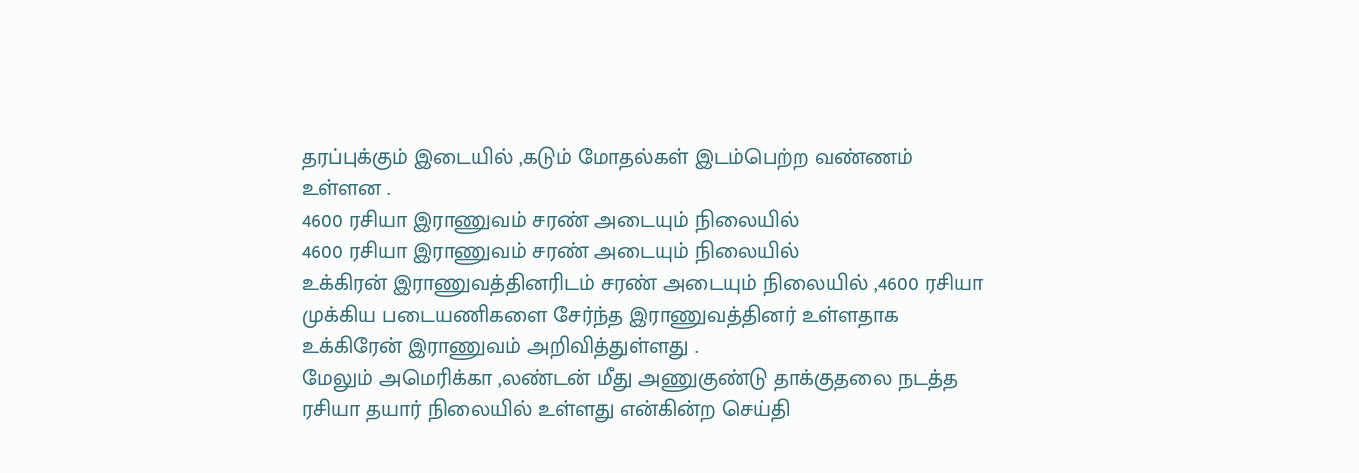தரப்புக்கும் இடையில் ,கடும் மோதல்கள் இடம்பெற்ற வண்ணம் உள்ளன .
4600 ரசியா இராணுவம் சரண் அடையும் நிலையில்
4600 ரசியா இராணுவம் சரண் அடையும் நிலையில்
உக்கிரன் இராணுவத்தினரிடம் சரண் அடையும் நிலையில் ,4600 ரசியா முக்கிய படையணிகளை சேர்ந்த இராணுவத்தினர் உள்ளதாக உக்கிரேன் இராணுவம் அறிவித்துள்ளது .
மேலும் அமெரிக்கா ,லண்டன் மீது அணுகுண்டு தாக்குதலை நடத்த ரசியா தயார் நிலையில் உள்ளது என்கின்ற செய்தி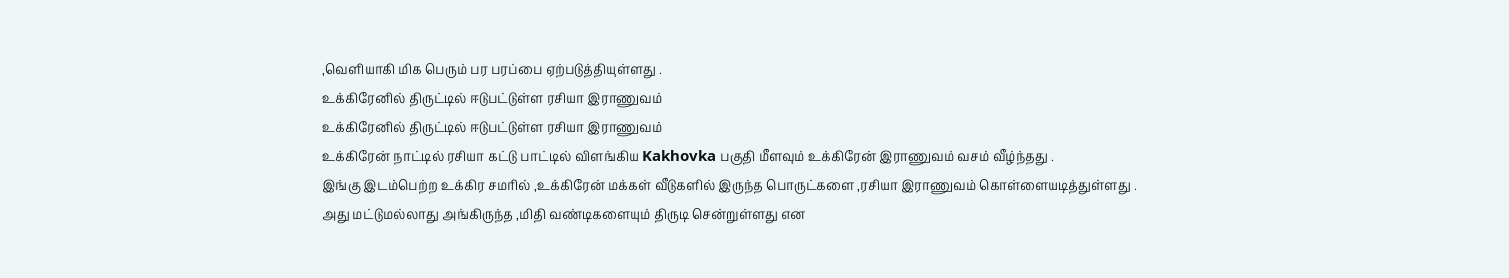,வெளியாகி மிக பெரும் பர பரப்பை ஏற்படுத்தியுள்ளது .
உக்கிரேனில் திருட்டில் ஈடுபட்டுள்ள ரசியா இராணுவம்
உக்கிரேனில் திருட்டில் ஈடுபட்டுள்ள ரசியா இராணுவம்
உக்கிரேன் நாட்டில் ரசியா கட்டு பாட்டில் விளங்கிய Kakhovka பகுதி மீளவும் உக்கிரேன் இராணுவம் வசம் வீழ்ந்தது .
இங்கு இடம்பெற்ற உக்கிர சமரில் ,உக்கிரேன் மக்கள் வீடுகளில் இருந்த பொருட்களை ,ரசியா இராணுவம் கொள்ளையடித்துள்ளது .
அது மட்டுமல்லாது அங்கிருந்த ,மிதி வண்டிகளையும் திருடி சென்றுள்ளது என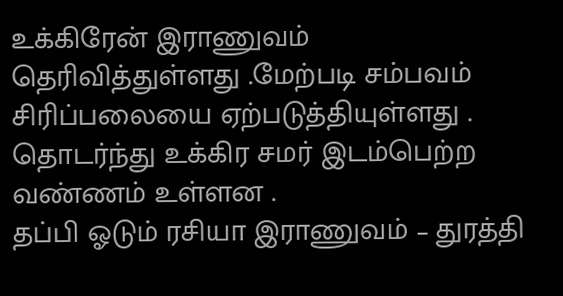உக்கிரேன் இராணுவம் தெரிவித்துள்ளது .மேற்படி சம்பவம் சிரிப்பலையை ஏற்படுத்தியுள்ளது .
தொடர்ந்து உக்கிர சமர் இடம்பெற்ற வண்ணம் உள்ளன .
தப்பி ஓடும் ரசியா இராணுவம் – துரத்தி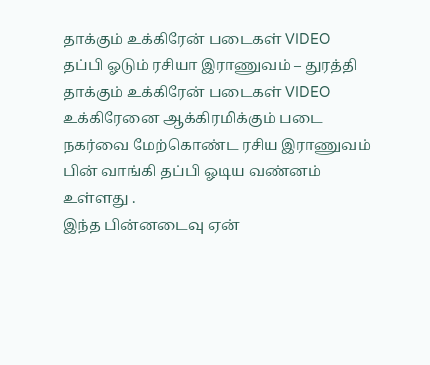தாக்கும் உக்கிரேன் படைகள் VIDEO
தப்பி ஓடும் ரசியா இராணுவம் – துரத்தி தாக்கும் உக்கிரேன் படைகள் VIDEO
உக்கிரேனை ஆக்கிரமிக்கும் படை நகர்வை மேற்கொண்ட ரசிய இராணுவம் பின் வாங்கி தப்பி ஓடிய வண்னம் உள்ளது .
இந்த பின்னடைவு ஏன்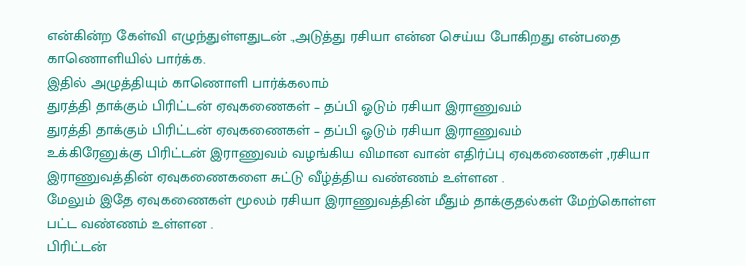என்கின்ற கேள்வி எழுந்துள்ளதுடன் .,அடுத்து ரசியா என்ன செய்ய போகிறது என்பதை காணொளியில் பார்க்க.
இதில் அழுத்தியும் காணொளி பார்க்கலாம்
துரத்தி தாக்கும் பிரிட்டன் ஏவுகணைகள் – தப்பி ஓடும் ரசியா இராணுவம்
துரத்தி தாக்கும் பிரிட்டன் ஏவுகணைகள் – தப்பி ஓடும் ரசியா இராணுவம்
உக்கிரேனுக்கு பிரிட்டன் இராணுவம் வழங்கிய விமான வான் எதிர்ப்பு ஏவுகணைகள் ,ரசியா இராணுவத்தின் ஏவுகணைகளை சுட்டு வீழ்த்திய வண்ணம் உள்ளன .
மேலும் இதே ஏவுகணைகள் மூலம் ரசியா இராணுவத்தின் மீதும் தாக்குதல்கள் மேற்கொள்ள பட்ட வண்ணம் உள்ளன .
பிரிட்டன்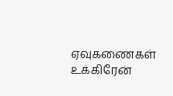ஏவுகணைகள் உக்கிரேன்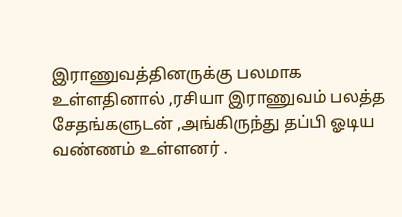இராணுவத்தினருக்கு பலமாக உள்ளதினால் ,ரசியா இராணுவம் பலத்த சேதங்களுடன் ,அங்கிருந்து தப்பி ஓடிய வண்ணம் உள்ளனர் .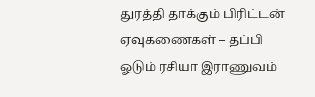துரத்தி தாக்கும் பிரிட்டன் ஏவுகணைகள் – தப்பி ஓடும் ரசியா இராணுவம்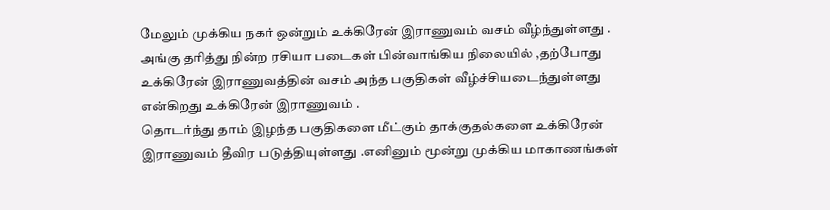மேலும் முக்கிய நகர் ஒன்றும் உக்கிரேன் இராணுவம் வசம் வீழ்ந்துள்ளது .
அங்கு தரித்து நின்ற ரசியா படைகள் பின்வாங்கிய நிலையில் ,தற்போது உக்கிரேன் இராணுவத்தின் வசம் அந்த பகுதிகள் வீழ்ச்சியடைந்துள்ளது என்கிறது உக்கிரேன் இராணுவம் .
தொடர்ந்து தாம் இழந்த பகுதிகளை மீட்கும் தாக்குதல்களை உக்கிரேன் இராணுவம் தீவிர படுத்தியுள்ளது .எனினும் மூன்று முக்கிய மாகாணங்கள்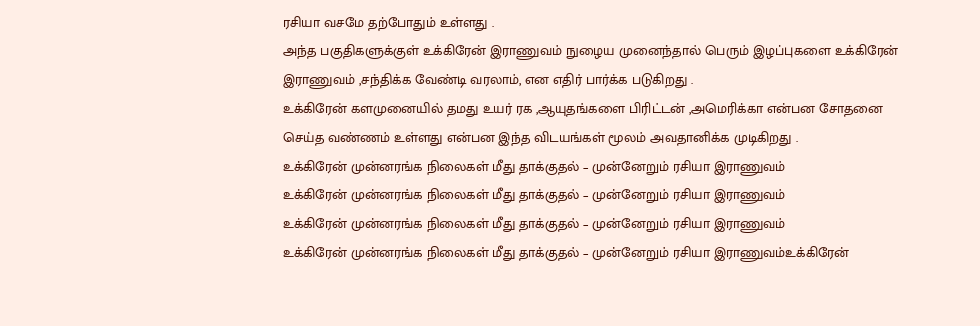ரசியா வசமே தற்போதும் உள்ளது .
அந்த பகுதிகளுக்குள் உக்கிரேன் இராணுவம் நுழைய முனைந்தால் பெரும் இழப்புகளை உக்கிரேன் இராணுவம் ,சந்திக்க வேண்டி வரலாம், என எதிர் பார்க்க படுகிறது .
உக்கிரேன் களமுனையில் தமது உயர் ரக ,ஆயுதங்களை பிரிட்டன் ,அமெரிக்கா என்பன சோதனை செய்த வண்ணம் உள்ளது என்பன இந்த விடயங்கள் மூலம் அவதானிக்க முடிகிறது .
உக்கிரேன் முன்னரங்க நிலைகள் மீது தாக்குதல் – முன்னேறும் ரசியா இராணுவம்
உக்கிரேன் முன்னரங்க நிலைகள் மீது தாக்குதல் – முன்னேறும் ரசியா இராணுவம்
உக்கிரேன் முன்னரங்க நிலைகள் மீது தாக்குதல் – முன்னேறும் ரசியா இராணுவம்
உக்கிரேன் முன்னரங்க நிலைகள் மீது தாக்குதல் – முன்னேறும் ரசியா இராணுவம்உக்கிரேன்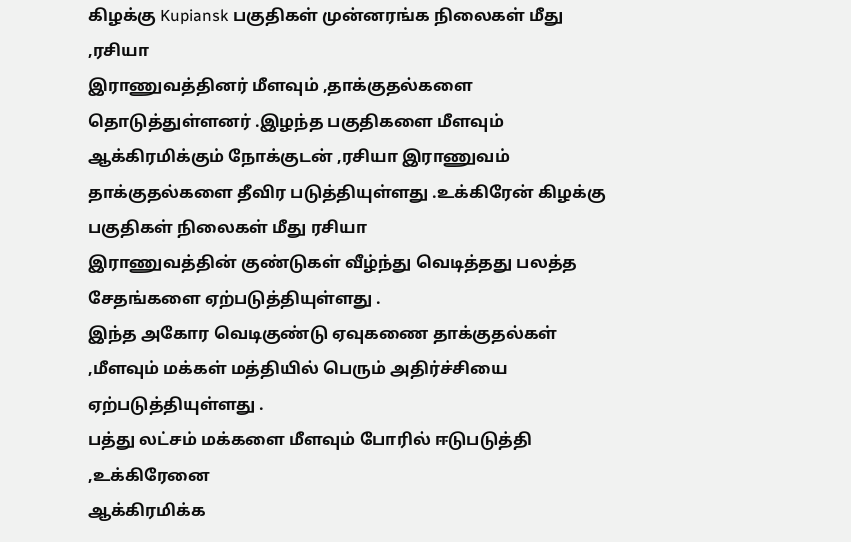கிழக்கு Kupiansk பகுதிகள் முன்னரங்க நிலைகள் மீது ,ரசியா
இராணுவத்தினர் மீளவும் ,தாக்குதல்களை தொடுத்துள்ளனர் .இழந்த பகுதிகளை மீளவும் ஆக்கிரமிக்கும் நோக்குடன் ,ரசியா இராணுவம் தாக்குதல்களை தீவிர படுத்தியுள்ளது .உக்கிரேன் கிழக்கு பகுதிகள் நிலைகள் மீது ரசியா
இராணுவத்தின் குண்டுகள் வீழ்ந்து வெடித்தது பலத்த சேதங்களை ஏற்படுத்தியுள்ளது .
இந்த அகோர வெடிகுண்டு ஏவுகணை தாக்குதல்கள் ,மீளவும் மக்கள் மத்தியில் பெரும் அதிர்ச்சியை ஏற்படுத்தியுள்ளது .
பத்து லட்சம் மக்களை மீளவும் போரில் ஈடுபடுத்தி ,உக்கிரேனை
ஆக்கிரமிக்க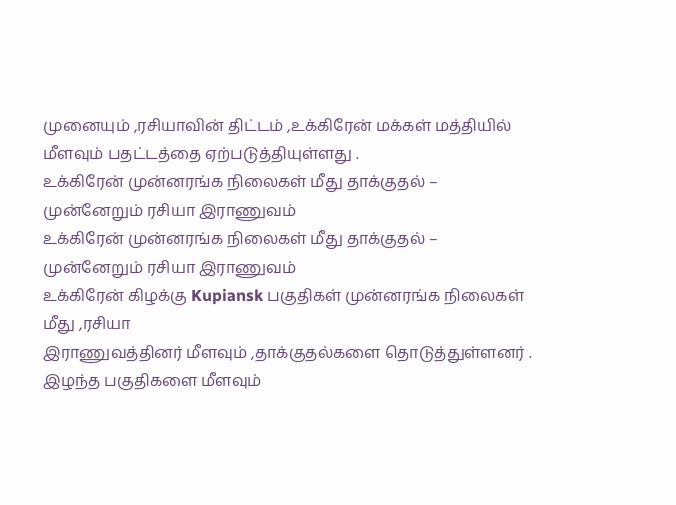முனையும் ,ரசியாவின் திட்டம் ,உக்கிரேன் மக்கள் மத்தியில் மீளவும் பதட்டத்தை ஏற்படுத்தியுள்ளது .
உக்கிரேன் முன்னரங்க நிலைகள் மீது தாக்குதல் – முன்னேறும் ரசியா இராணுவம்
உக்கிரேன் முன்னரங்க நிலைகள் மீது தாக்குதல் – முன்னேறும் ரசியா இராணுவம்
உக்கிரேன் கிழக்கு Kupiansk பகுதிகள் முன்னரங்க நிலைகள் மீது ,ரசியா
இராணுவத்தினர் மீளவும் ,தாக்குதல்களை தொடுத்துள்ளனர் .
இழந்த பகுதிகளை மீளவும்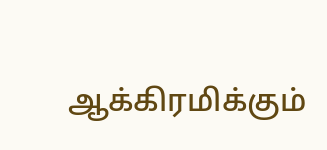ஆக்கிரமிக்கும்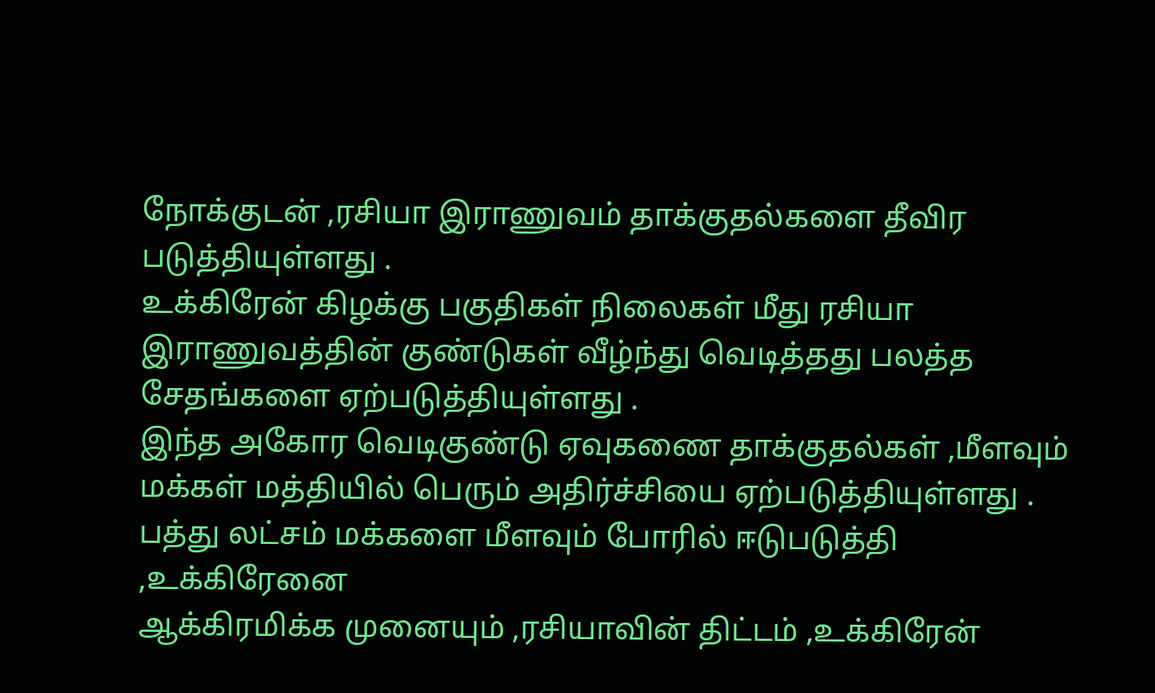நோக்குடன் ,ரசியா இராணுவம் தாக்குதல்களை தீவிர படுத்தியுள்ளது .
உக்கிரேன் கிழக்கு பகுதிகள் நிலைகள் மீது ரசியா
இராணுவத்தின் குண்டுகள் வீழ்ந்து வெடித்தது பலத்த சேதங்களை ஏற்படுத்தியுள்ளது .
இந்த அகோர வெடிகுண்டு ஏவுகணை தாக்குதல்கள் ,மீளவும் மக்கள் மத்தியில் பெரும் அதிர்ச்சியை ஏற்படுத்தியுள்ளது .
பத்து லட்சம் மக்களை மீளவும் போரில் ஈடுபடுத்தி ,உக்கிரேனை
ஆக்கிரமிக்க முனையும் ,ரசியாவின் திட்டம் ,உக்கிரேன்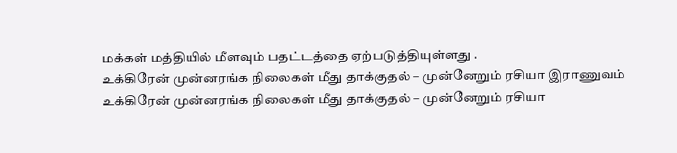மக்கள் மத்தியில் மீளவும் பதட்டத்தை ஏற்படுத்தியுள்ளது .
உக்கிரேன் முன்னரங்க நிலைகள் மீது தாக்குதல் – முன்னேறும் ரசியா இராணுவம்
உக்கிரேன் முன்னரங்க நிலைகள் மீது தாக்குதல் – முன்னேறும் ரசியா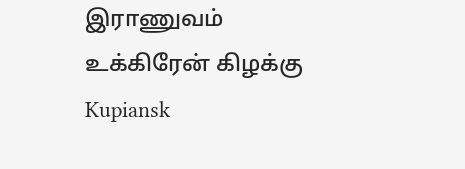இராணுவம்
உக்கிரேன் கிழக்கு Kupiansk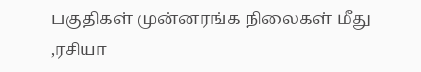பகுதிகள் முன்னரங்க நிலைகள் மீது ,ரசியா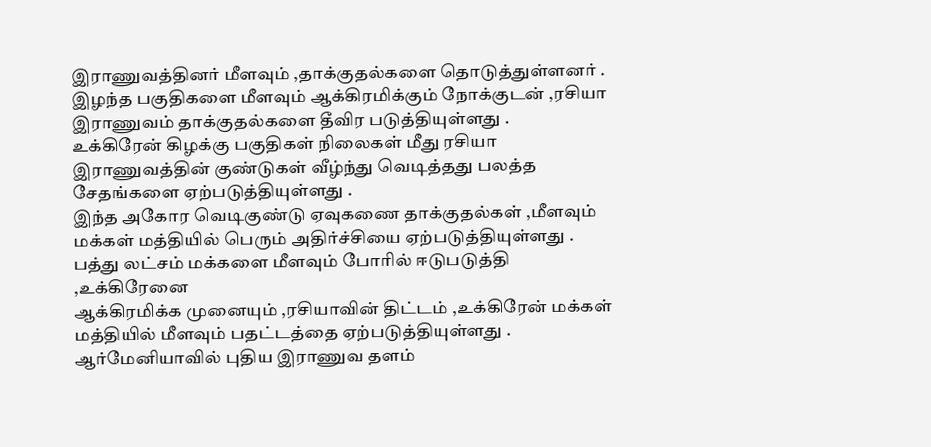இராணுவத்தினர் மீளவும் ,தாக்குதல்களை தொடுத்துள்ளனர் .
இழந்த பகுதிகளை மீளவும் ஆக்கிரமிக்கும் நோக்குடன் ,ரசியா இராணுவம் தாக்குதல்களை தீவிர படுத்தியுள்ளது .
உக்கிரேன் கிழக்கு பகுதிகள் நிலைகள் மீது ரசியா இராணுவத்தின் குண்டுகள் வீழ்ந்து வெடித்தது பலத்த சேதங்களை ஏற்படுத்தியுள்ளது .
இந்த அகோர வெடிகுண்டு ஏவுகணை தாக்குதல்கள் ,மீளவும் மக்கள் மத்தியில் பெரும் அதிர்ச்சியை ஏற்படுத்தியுள்ளது .
பத்து லட்சம் மக்களை மீளவும் போரில் ஈடுபடுத்தி ,உக்கிரேனை
ஆக்கிரமிக்க முனையும் ,ரசியாவின் திட்டம் ,உக்கிரேன் மக்கள் மத்தியில் மீளவும் பதட்டத்தை ஏற்படுத்தியுள்ளது .
ஆர்மேனியாவில் புதிய இராணுவ தளம்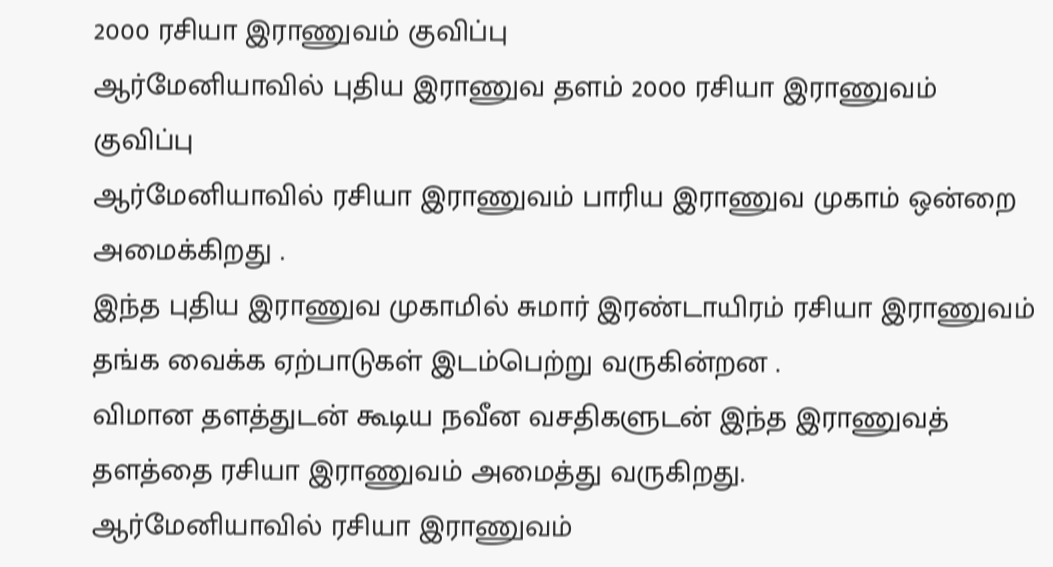2000 ரசியா இராணுவம் குவிப்பு
ஆர்மேனியாவில் புதிய இராணுவ தளம் 2000 ரசியா இராணுவம் குவிப்பு
ஆர்மேனியாவில் ரசியா இராணுவம் பாரிய இராணுவ முகாம் ஒன்றை அமைக்கிறது .
இந்த புதிய இராணுவ முகாமில் சுமார் இரண்டாயிரம் ரசியா இராணுவம் தங்க வைக்க ஏற்பாடுகள் இடம்பெற்று வருகின்றன .
விமான தளத்துடன் கூடிய நவீன வசதிகளுடன் இந்த இராணுவத் தளத்தை ரசியா இராணுவம் அமைத்து வருகிறது.
ஆர்மேனியாவில் ரசியா இராணுவம்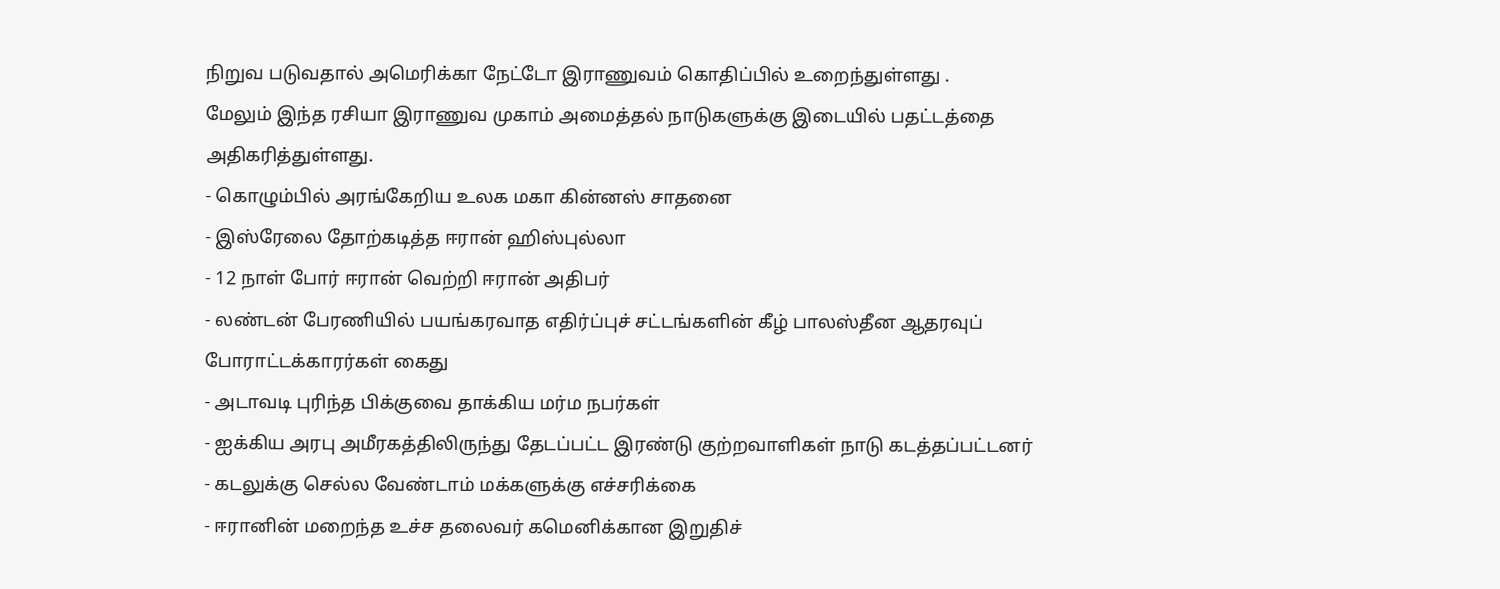நிறுவ படுவதால் அமெரிக்கா நேட்டோ இராணுவம் கொதிப்பில் உறைந்துள்ளது .
மேலும் இந்த ரசியா இராணுவ முகாம் அமைத்தல் நாடுகளுக்கு இடையில் பதட்டத்தை அதிகரித்துள்ளது.
- கொழும்பில் அரங்கேறிய உலக மகா கின்னஸ் சாதனை
- இஸ்ரேலை தோற்கடித்த ஈரான் ஹிஸ்புல்லா
- 12 நாள் போர் ஈரான் வெற்றி ஈரான் அதிபர்
- லண்டன் பேரணியில் பயங்கரவாத எதிர்ப்புச் சட்டங்களின் கீழ் பாலஸ்தீன ஆதரவுப் போராட்டக்காரர்கள் கைது
- அடாவடி புரிந்த பிக்குவை தாக்கிய மர்ம நபர்கள்
- ஐக்கிய அரபு அமீரகத்திலிருந்து தேடப்பட்ட இரண்டு குற்றவாளிகள் நாடு கடத்தப்பட்டனர்
- கடலுக்கு செல்ல வேண்டாம் மக்களுக்கு எச்சரிக்கை
- ஈரானின் மறைந்த உச்ச தலைவர் கமெனிக்கான இறுதிச்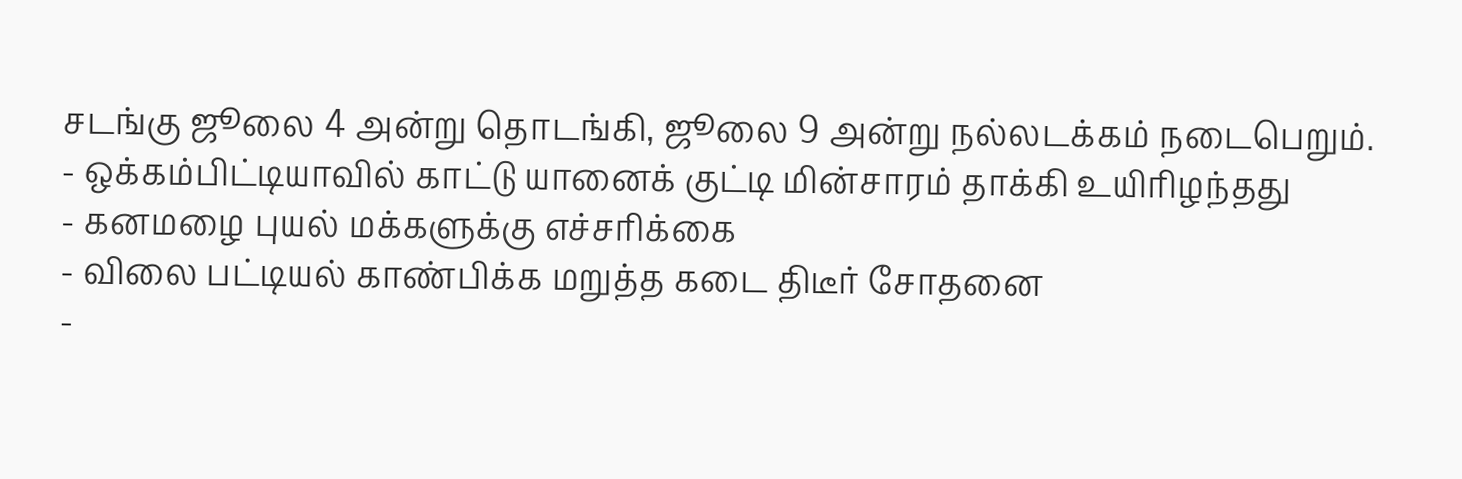சடங்கு ஜூலை 4 அன்று தொடங்கி, ஜூலை 9 அன்று நல்லடக்கம் நடைபெறும்.
- ஒக்கம்பிட்டியாவில் காட்டு யானைக் குட்டி மின்சாரம் தாக்கி உயிரிழந்தது
- கனமழை புயல் மக்களுக்கு எச்சரிக்கை
- விலை பட்டியல் காண்பிக்க மறுத்த கடை திடீர் சோதனை
-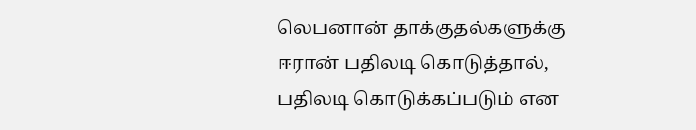லெபனான் தாக்குதல்களுக்கு ஈரான் பதிலடி கொடுத்தால், பதிலடி கொடுக்கப்படும் என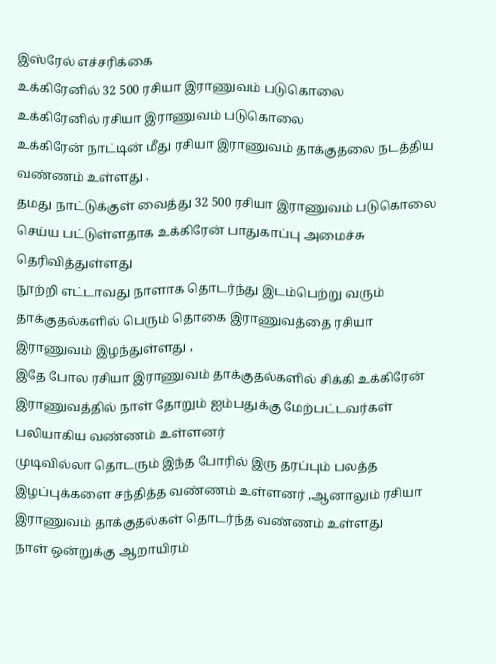இஸ்ரேல் எச்சரிக்கை
உக்கிரேனில் 32 500 ரசியா இராணுவம் படுகொலை
உக்கிரேனில் ரசியா இராணுவம் படுகொலை
உக்கிரேன் நாட்டின் மீது ரசியா இராணுவம் தாக்குதலை நடத்திய வண்ணம் உள்ளது .
தமது நாட்டுக்குள் வைத்து 32 500 ரசியா இராணுவம் படுகொலை செய்ய பட்டுள்ளதாக உக்கிரேன் பாதுகாப்பு அமைச்சு தெரிவித்துள்ளது
நூற்றி எட்டாவது நாளாக தொடர்ந்து இடம்பெற்று வரும் தாக்குதல்களில் பெரும் தொகை இராணுவத்தை ரசியா இராணுவம் இழந்துள்ளது ,
இதே போல ரசியா இராணுவம் தாக்குதல்களில் சிக்கி உக்கிரேன் இராணுவத்தில் நாள் தோறும் ஐம்பதுக்கு மேற்பட்டவர்கள் பலியாகிய வண்ணம் உள்ளனர்
முடிவில்லா தொடரும் இந்த போரில் இரு தரப்பும் பலத்த இழப்புக்களை சந்தித்த வண்ணம் உள்ளனர் ,ஆனாலும் ரசியா இராணுவம் தாக்குதல்கள் தொடர்ந்த வண்ணம் உள்ளது
நாள் ஒன்றுக்கு ஆறாயிரம்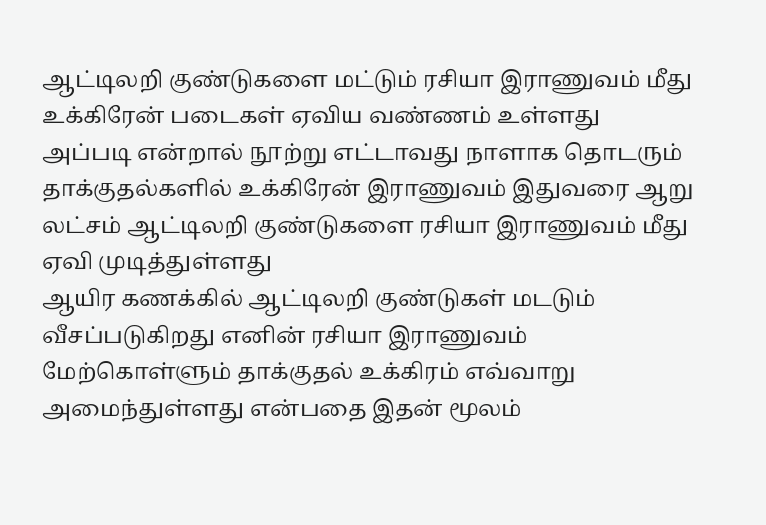ஆட்டிலறி குண்டுகளை மட்டும் ரசியா இராணுவம் மீது உக்கிரேன் படைகள் ஏவிய வண்ணம் உள்ளது
அப்படி என்றால் நூற்று எட்டாவது நாளாக தொடரும் தாக்குதல்களில் உக்கிரேன் இராணுவம் இதுவரை ஆறு லட்சம் ஆட்டிலறி குண்டுகளை ரசியா இராணுவம் மீது ஏவி முடித்துள்ளது
ஆயிர கணக்கில் ஆட்டிலறி குண்டுகள் மடடும் வீசப்படுகிறது எனின் ரசியா இராணுவம் மேற்கொள்ளும் தாக்குதல் உக்கிரம் எவ்வாறு அமைந்துள்ளது என்பதை இதன் மூலம்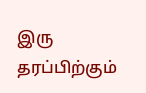இரு தரப்பிற்கும்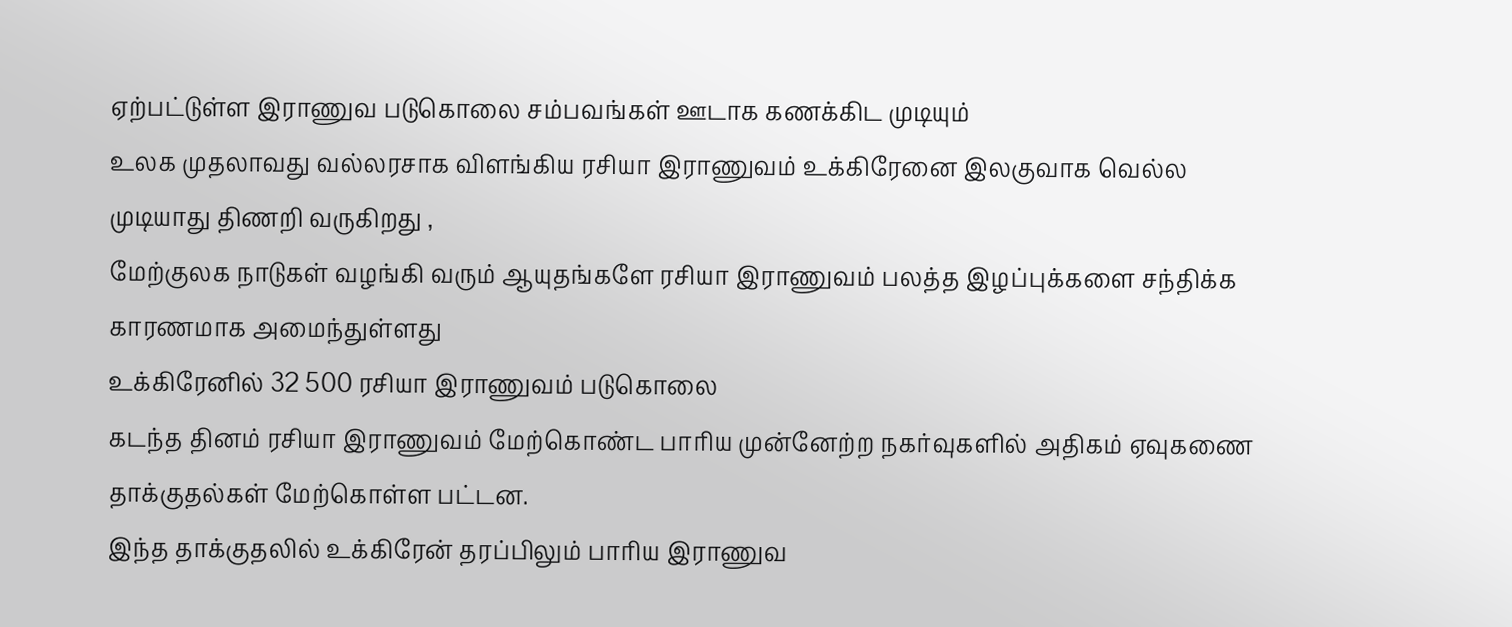ஏற்பட்டுள்ள இராணுவ படுகொலை சம்பவங்கள் ஊடாக கணக்கிட முடியும்
உலக முதலாவது வல்லரசாக விளங்கிய ரசியா இராணுவம் உக்கிரேனை இலகுவாக வெல்ல முடியாது திணறி வருகிறது ,
மேற்குலக நாடுகள் வழங்கி வரும் ஆயுதங்களே ரசியா இராணுவம் பலத்த இழப்புக்களை சந்திக்க காரணமாக அமைந்துள்ளது
உக்கிரேனில் 32 500 ரசியா இராணுவம் படுகொலை
கடந்த தினம் ரசியா இராணுவம் மேற்கொண்ட பாரிய முன்னேற்ற நகர்வுகளில் அதிகம் ஏவுகணை தாக்குதல்கள் மேற்கொள்ள பட்டன.
இந்த தாக்குதலில் உக்கிரேன் தரப்பிலும் பாரிய இராணுவ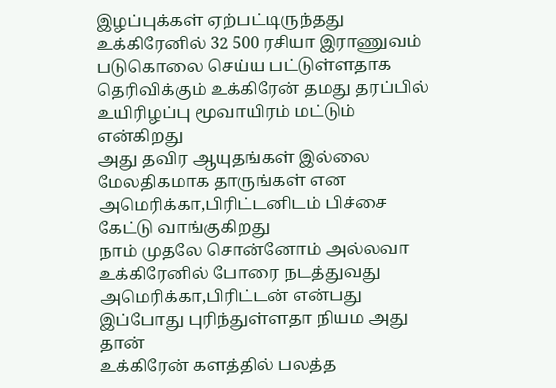இழப்புக்கள் ஏற்பட்டிருந்தது
உக்கிரேனில் 32 500 ரசியா இராணுவம் படுகொலை செய்ய பட்டுள்ளதாக தெரிவிக்கும் உக்கிரேன் தமது தரப்பில் உயிரிழப்பு மூவாயிரம் மட்டும் என்கிறது
அது தவிர ஆயுதங்கள் இல்லை மேலதிகமாக தாருங்கள் என அமெரிக்கா,பிரிட்டனிடம் பிச்சை கேட்டு வாங்குகிறது
நாம் முதலே சொன்னோம் அல்லவா உக்கிரேனில் போரை நடத்துவது அமெரிக்கா,பிரிட்டன் என்பது இப்போது புரிந்துள்ளதா நியம அது தான்
உக்கிரேன் களத்தில் பலத்த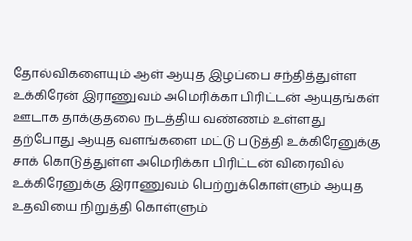தோல்விகளையும் ஆள் ஆயுத இழப்பை சந்தித்துள்ள உக்கிரேன் இராணுவம் அமெரிக்கா பிரிட்டன் ஆயுதங்கள் ஊடாக தாக்குதலை நடத்திய வண்ணம் உள்ளது
தற்போது ஆயுத வளங்களை மட்டு படுத்தி உக்கிரேனுக்கு சாக் கொடுத்துள்ள அமெரிக்கா பிரிட்டன் விரைவில் உக்கிரேனுக்கு இராணுவம் பெற்றுக்கொள்ளும் ஆயுத உதவியை நிறுத்தி கொள்ளும்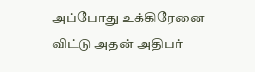அப்போது உக்கிரேனை விட்டு அதன் அதிபர்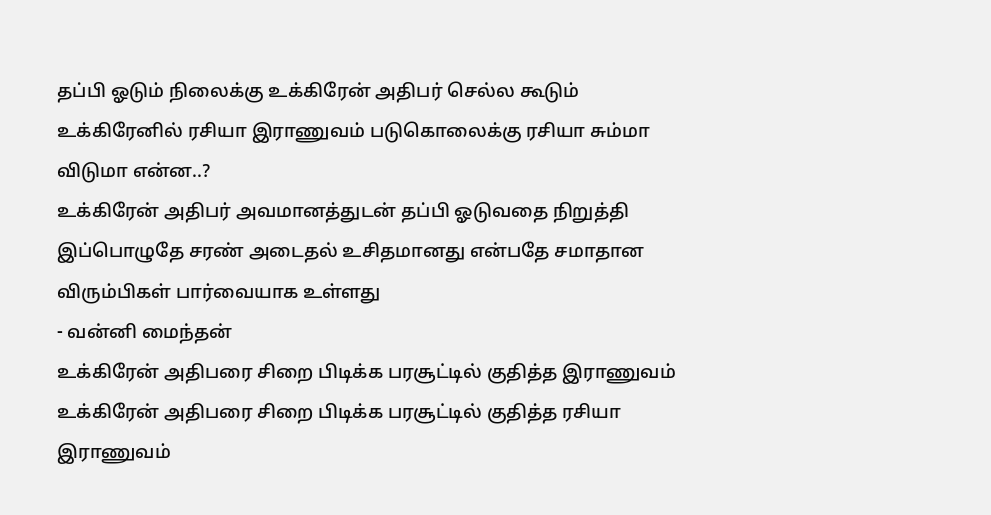தப்பி ஓடும் நிலைக்கு உக்கிரேன் அதிபர் செல்ல கூடும்
உக்கிரேனில் ரசியா இராணுவம் படுகொலைக்கு ரசியா சும்மா விடுமா என்ன..?
உக்கிரேன் அதிபர் அவமானத்துடன் தப்பி ஓடுவதை நிறுத்தி இப்பொழுதே சரண் அடைதல் உசிதமானது என்பதே சமாதான விரும்பிகள் பார்வையாக உள்ளது
- வன்னி மைந்தன்
உக்கிரேன் அதிபரை சிறை பிடிக்க பரசூட்டில் குதித்த இராணுவம்
உக்கிரேன் அதிபரை சிறை பிடிக்க பரசூட்டில் குதித்த ரசியா இராணுவம்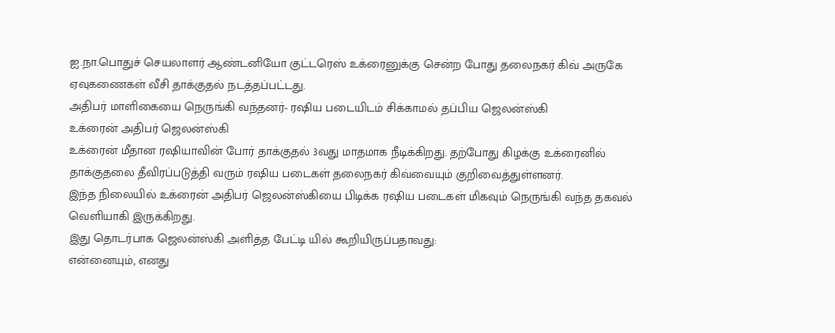ஐ.நா.பொதுச் செயலாளர் ஆண்டனியோ குட்டரெஸ் உக்ரைனுக்கு சென்ற போது தலைநகர் கிவ் அருகே ஏவுகணைகள் வீசி தாக்குதல் நடத்தப்பட்டது.
அதிபர் மாளிகையை நெருங்கி வந்தனர்- ரஷிய படையிடம் சிக்காமல் தப்பிய ஜெலன்ஸ்கி
உக்ரைன் அதிபர் ஜெலன்ஸ்கி
உக்ரைன் மீதான ரஷியாவின் போர் தாக்குதல் 3வது மாதமாக நீடிக்கிறது. தற்போது கிழக்கு உக்ரைனில் தாக்குதலை தீவிரப்படுத்தி வரும் ரஷிய படைகள் தலைநகர் கிவ்வையும் குறிவைத்துள்ளனர்.
இந்த நிலையில் உக்ரைன் அதிபர் ஜெலன்ஸ்கியை பிடிக்க ரஷிய படைகள் மிகவும் நெருங்கி வந்த தகவல் வெளியாகி இருக்கிறது.
இது தொடர்பாக ஜெலன்ஸ்கி அளித்த பேட்டி யில் கூறியிருப்பதாவது:
என்னையும், எனது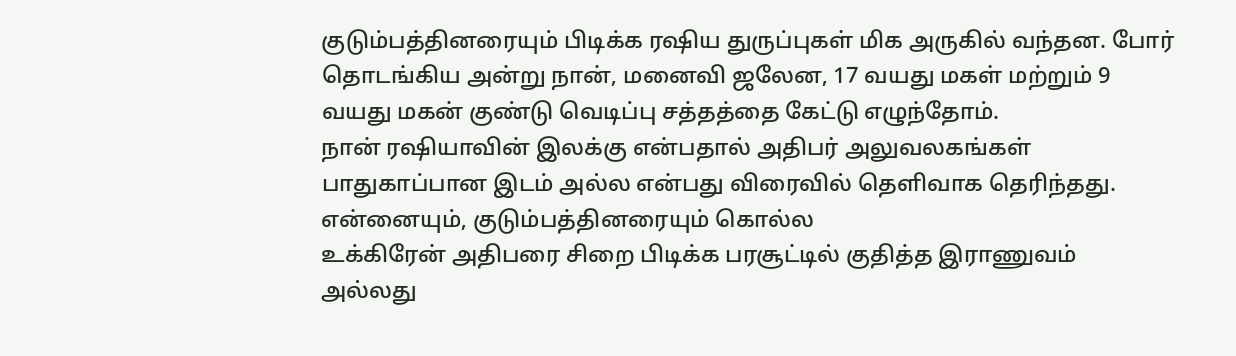குடும்பத்தினரையும் பிடிக்க ரஷிய துருப்புகள் மிக அருகில் வந்தன. போர் தொடங்கிய அன்று நான், மனைவி ஜலேன, 17 வயது மகள் மற்றும் 9 வயது மகன் குண்டு வெடிப்பு சத்தத்தை கேட்டு எழுந்தோம்.
நான் ரஷியாவின் இலக்கு என்பதால் அதிபர் அலுவலகங்கள் பாதுகாப்பான இடம் அல்ல என்பது விரைவில் தெளிவாக தெரிந்தது. என்னையும், குடும்பத்தினரையும் கொல்ல
உக்கிரேன் அதிபரை சிறை பிடிக்க பரசூட்டில் குதித்த இராணுவம்
அல்லது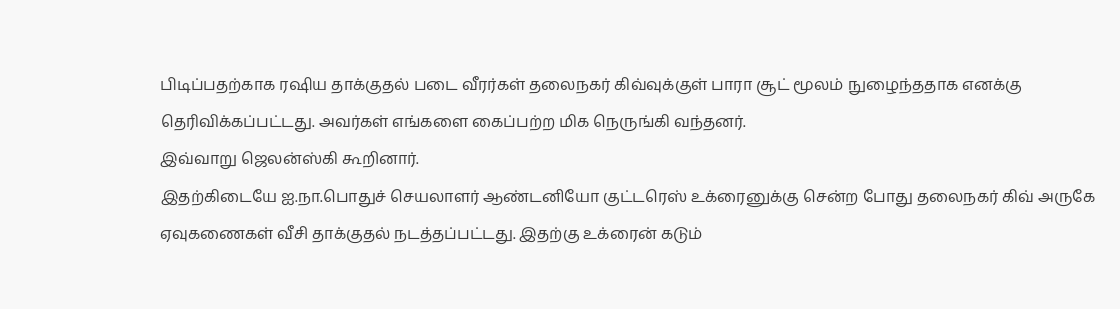பிடிப்பதற்காக ரஷிய தாக்குதல் படை வீரர்கள் தலைநகர் கிவ்வுக்குள் பாரா சூட் மூலம் நுழைந்ததாக எனக்கு தெரிவிக்கப்பட்டது. அவர்கள் எங்களை கைப்பற்ற மிக நெருங்கி வந்தனர்.
இவ்வாறு ஜெலன்ஸ்கி கூறினார்.
இதற்கிடையே ஐ.நா.பொதுச் செயலாளர் ஆண்டனியோ குட்டரெஸ் உக்ரைனுக்கு சென்ற போது தலைநகர் கிவ் அருகே ஏவுகணைகள் வீசி தாக்குதல் நடத்தப்பட்டது. இதற்கு உக்ரைன் கடும்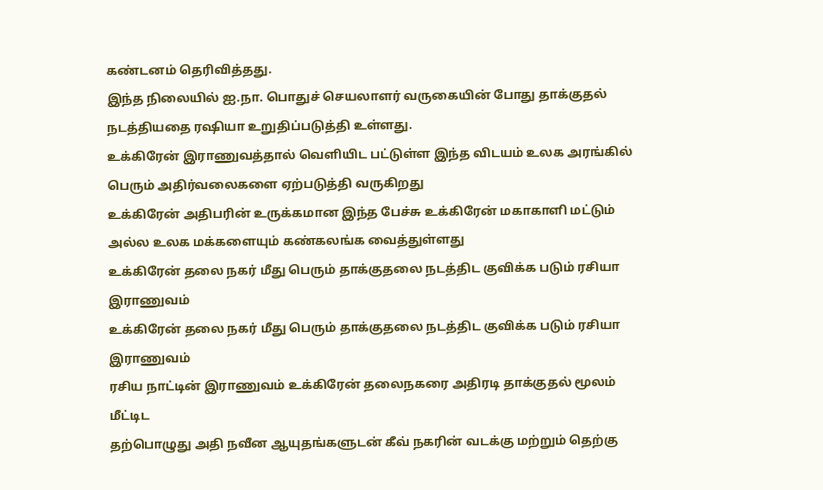கண்டனம் தெரிவித்தது.
இந்த நிலையில் ஐ.நா. பொதுச் செயலாளர் வருகையின் போது தாக்குதல் நடத்தியதை ரஷியா உறுதிப்படுத்தி உள்ளது.
உக்கிரேன் இராணுவத்தால் வெளியிட பட்டுள்ள இந்த விடயம் உலக அரங்கில் பெரும் அதிர்வலைகளை ஏற்படுத்தி வருகிறது
உக்கிரேன் அதிபரின் உருக்கமான இந்த பேச்சு உக்கிரேன் மகாகாளி மட்டும் அல்ல உலக மக்களையும் கண்கலங்க வைத்துள்ளது
உக்கிரேன் தலை நகர் மீது பெரும் தாக்குதலை நடத்திட குவிக்க படும் ரசியா இராணுவம்
உக்கிரேன் தலை நகர் மீது பெரும் தாக்குதலை நடத்திட குவிக்க படும் ரசியா இராணுவம்
ரசிய நாட்டின் இராணுவம் உக்கிரேன் தலைநகரை அதிரடி தாக்குதல் மூலம் மீட்டிட
தற்பொழுது அதி நவீன ஆயுதங்களுடன் கீவ் நகரின் வடக்கு மற்றும் தெற்கு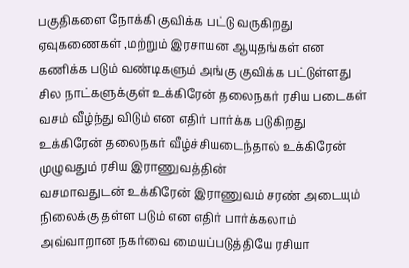பகுதிகளை நோக்கி குவிக்க பட்டு வருகிறது
ஏவுகணைகள் ,மற்றும் இரசாயன ஆயுதங்கள் என கணிக்க படும் வண்டிகளும் அங்கு குவிக்க பட்டுள்ளது
சில நாட்களுக்குள் உக்கிரேன் தலைநகர் ரசிய படைகள் வசம் வீழ்ந்து விடும் என எதிர் பார்க்க படுகிறது
உக்கிரேன் தலைநகர் வீழ்ச்சியடைந்தால் உக்கிரேன் முழுவதும் ரசிய இராணுவத்தின்
வசமாவதுடன் உக்கிரேன் இராணுவம் சரண் அடையும் நிலைக்கு தள்ள படும் என எதிர் பார்க்கலாம்
அவ்வாறான நகர்வை மையப்படுத்தியே ரசியா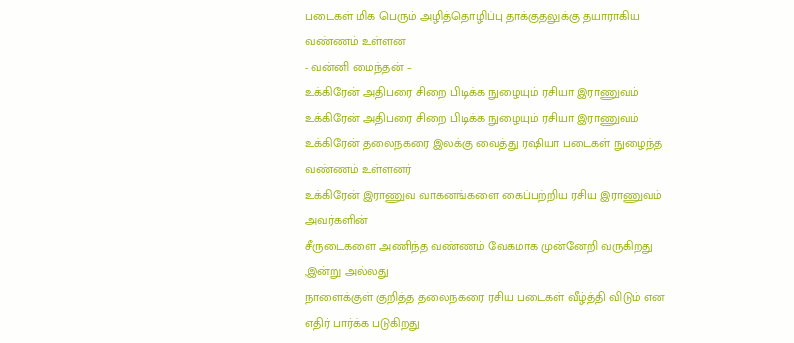படைகள் மிக பெரும் அழித்தொழிப்பு தாக்குதலுக்கு தயாராகிய வண்ணம் உள்ளன
- வன்னி மைந்தன் –
உக்கிரேன் அதிபரை சிறை பிடிக்க நுழையும் ரசியா இராணுவம்
உக்கிரேன் அதிபரை சிறை பிடிக்க நுழையும் ரசியா இராணுவம்
உக்கிரேன் தலைநகரை இலக்கு வைத்து ரஷியா படைகள் நுழைந்த வண்ணம் உள்ளனர்
உக்கிரேன் இராணுவ வாகனங்களை கைப்பற்றிய ரசிய இராணுவம் அவர்களின்
சீருடைகளை அணிந்த வண்ணம் வேகமாக முன்னேறி வருகிறது ,இன்று அல்லது
நாளைக்குள் குறித்த தலைநகரை ரசிய படைகள் வீழ்த்தி விடும் என எதிர் பார்க்க படுகிறது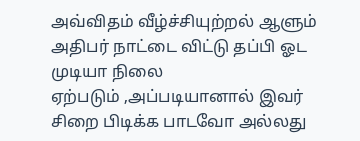அவ்விதம் வீழ்ச்சியுற்றல் ஆளும் அதிபர் நாட்டை விட்டு தப்பி ஓட முடியா நிலை
ஏற்படும் ,அப்படியானால் இவர் சிறை பிடிக்க பாடவோ அல்லது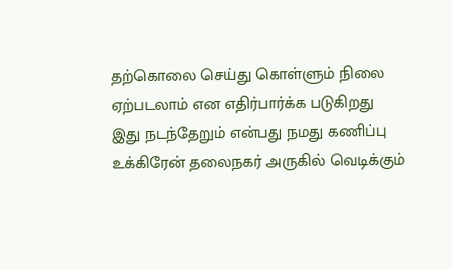தற்கொலை செய்து கொள்ளும் நிலை ஏற்படலாம் என எதிர்பார்க்க படுகிறது
இது நடந்தேறும் என்பது நமது கணிப்பு
உக்கிரேன் தலைநகர் அருகில் வெடிக்கும்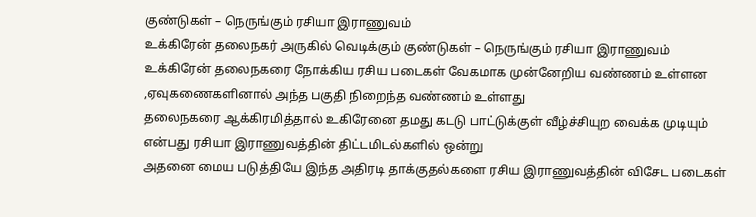குண்டுகள் – நெருங்கும் ரசியா இராணுவம்
உக்கிரேன் தலைநகர் அருகில் வெடிக்கும் குண்டுகள் – நெருங்கும் ரசியா இராணுவம்
உக்கிரேன் தலைநகரை நோக்கிய ரசிய படைகள் வேகமாக முன்னேறிய வண்ணம் உள்ளன ,ஏவுகணைகளினால் அந்த பகுதி நிறைந்த வண்ணம் உள்ளது
தலைநகரை ஆக்கிரமித்தால் உகிரேனை தமது கடடு பாட்டுக்குள் வீழ்ச்சியுற வைக்க முடியும் என்பது ரசியா இராணுவத்தின் திட்டமிடல்களில் ஒன்று
அதனை மைய படுத்தியே இந்த அதிரடி தாக்குதல்களை ரசிய இராணுவத்தின் விசேட படைகள்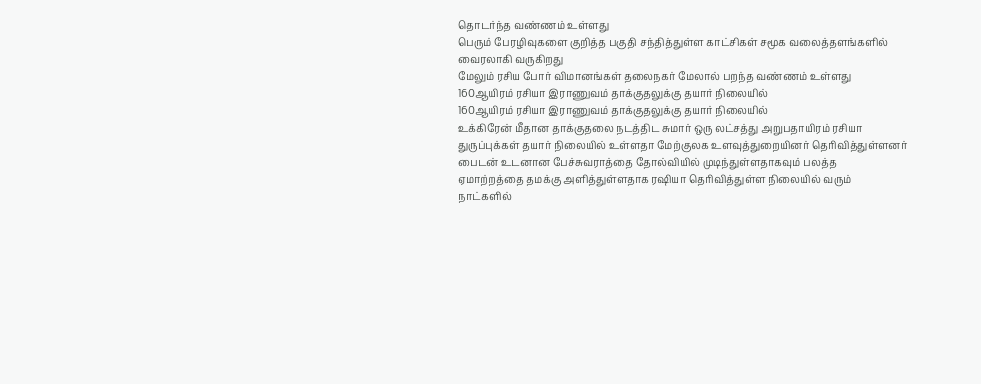தொடர்ந்த வண்ணம் உள்ளது
பெரும் பேரழிவுகளை குறித்த பகுதி சந்தித்துள்ள காட்சிகள் சமூக வலைத்தளங்களில் வைரலாகி வருகிறது
மேலும் ரசிய போர் விமானங்கள் தலைநகர் மேலால் பறந்த வண்ணம் உள்ளது
160ஆயிரம் ரசியா இராணுவம் தாக்குதலுக்கு தயார் நிலையில்
160ஆயிரம் ரசியா இராணுவம் தாக்குதலுக்கு தயார் நிலையில்
உக்கிரேன் மீதான தாக்குதலை நடத்திட சுமார் ஒரு லட்சத்து அறுபதாயிரம் ரசியா
துருப்புக்கள் தயார் நிலையில் உள்ளதா மேற்குலக உளவுத்துறையினர் தெரிவித்துள்ளனர்
பைடன் உடனான பேச்சுவராத்தை தோல்வியில் முடிந்துள்ளதாகவும் பலத்த
ஏமாற்றத்தை தமக்கு அளித்துள்ளதாக ரஷியா தெரிவித்துள்ள நிலையில் வரும்
நாட்களில்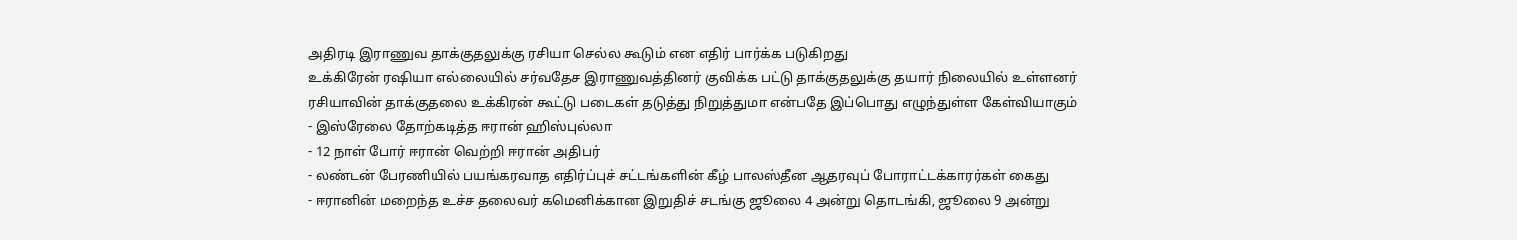அதிரடி இராணுவ தாக்குதலுக்கு ரசியா செல்ல கூடும் என எதிர் பார்க்க படுகிறது
உக்கிரேன் ரஷியா எல்லையில் சர்வதேச இராணுவத்தினர் குவிக்க பட்டு தாக்குதலுக்கு தயார் நிலையில் உள்ளனர்
ரசியாவின் தாக்குதலை உக்கிரன் கூட்டு படைகள் தடுத்து நிறுத்துமா என்பதே இப்பொது எழுந்துள்ள கேள்வியாகும்
- இஸ்ரேலை தோற்கடித்த ஈரான் ஹிஸ்புல்லா
- 12 நாள் போர் ஈரான் வெற்றி ஈரான் அதிபர்
- லண்டன் பேரணியில் பயங்கரவாத எதிர்ப்புச் சட்டங்களின் கீழ் பாலஸ்தீன ஆதரவுப் போராட்டக்காரர்கள் கைது
- ஈரானின் மறைந்த உச்ச தலைவர் கமெனிக்கான இறுதிச் சடங்கு ஜூலை 4 அன்று தொடங்கி, ஜூலை 9 அன்று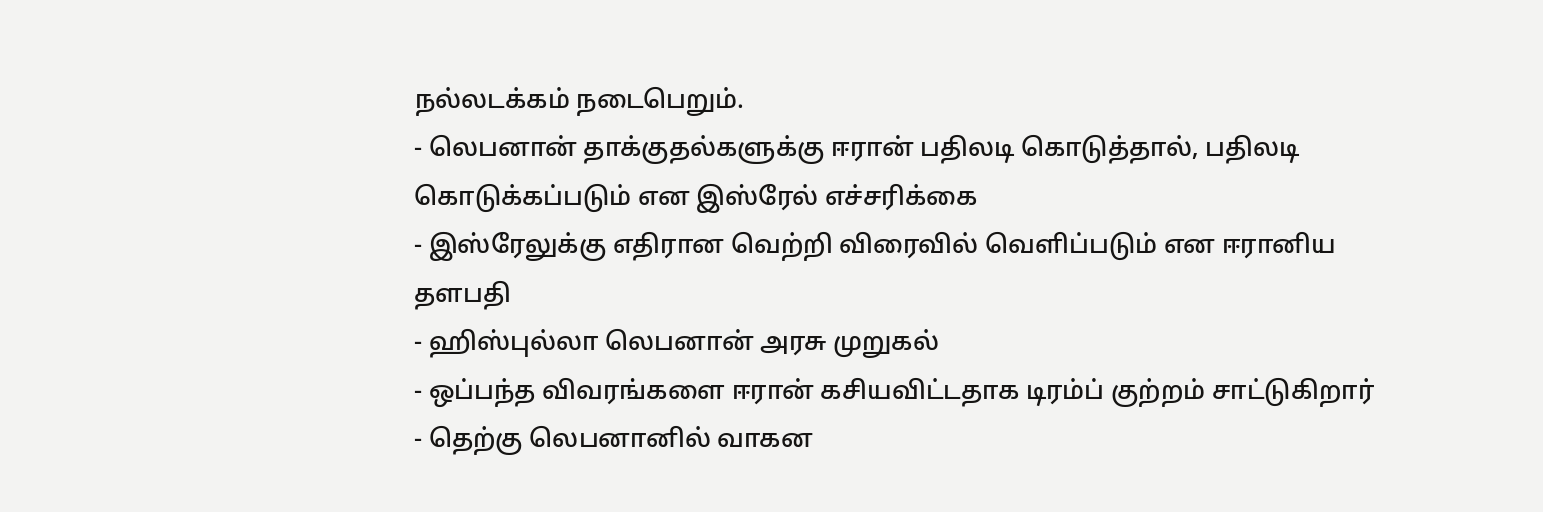நல்லடக்கம் நடைபெறும்.
- லெபனான் தாக்குதல்களுக்கு ஈரான் பதிலடி கொடுத்தால், பதிலடி கொடுக்கப்படும் என இஸ்ரேல் எச்சரிக்கை
- இஸ்ரேலுக்கு எதிரான வெற்றி விரைவில் வெளிப்படும் என ஈரானிய தளபதி
- ஹிஸ்புல்லா லெபனான் அரசு முறுகல்
- ஒப்பந்த விவரங்களை ஈரான் கசியவிட்டதாக டிரம்ப் குற்றம் சாட்டுகிறார்
- தெற்கு லெபனானில் வாகன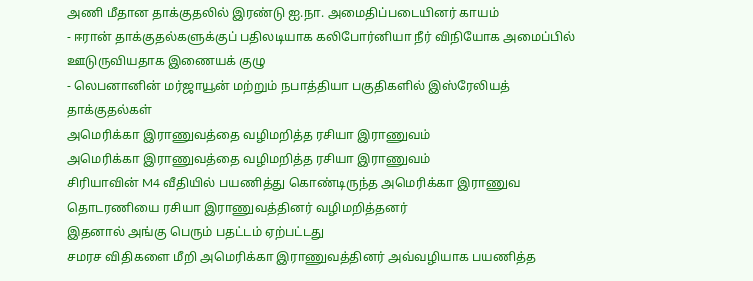அணி மீதான தாக்குதலில் இரண்டு ஐ.நா. அமைதிப்படையினர் காயம்
- ஈரான் தாக்குதல்களுக்குப் பதிலடியாக கலிபோர்னியா நீர் விநியோக அமைப்பில் ஊடுருவியதாக இணையக் குழு
- லெபனானின் மர்ஜாயூன் மற்றும் நபாத்தியா பகுதிகளில் இஸ்ரேலியத் தாக்குதல்கள்
அமெரிக்கா இராணுவத்தை வழிமறித்த ரசியா இராணுவம்
அமெரிக்கா இராணுவத்தை வழிமறித்த ரசியா இராணுவம்
சிரியாவின் M4 வீதியில் பயணித்து கொண்டிருந்த அமெரிக்கா இராணுவ தொடரணியை ரசியா இராணுவத்தினர் வழிமறித்தனர்
இதனால் அங்கு பெரும் பதட்டம் ஏற்பட்டது
சமரச விதிகளை மீறி அமெரிக்கா இராணுவத்தினர் அவ்வழியாக பயணித்த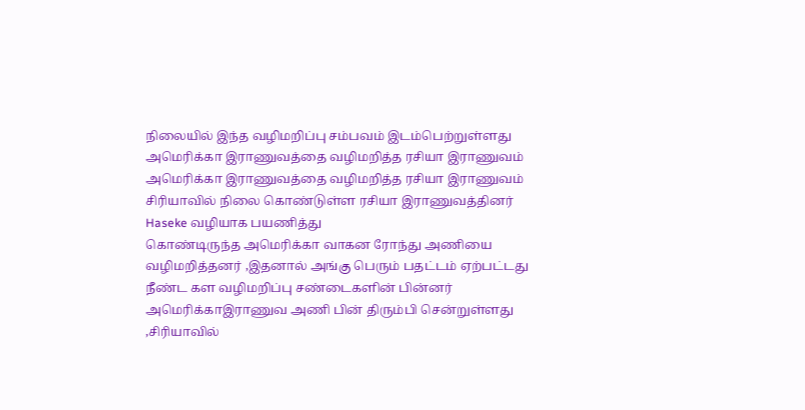நிலையில் இந்த வழிமறிப்பு சம்பவம் இடம்பெற்றுள்ளது
அமெரிக்கா இராணுவத்தை வழிமறித்த ரசியா இராணுவம்
அமெரிக்கா இராணுவத்தை வழிமறித்த ரசியா இராணுவம்
சிரியாவில் நிலை கொண்டுள்ள ரசியா இராணுவத்தினர் Haseke வழியாக பயணித்து
கொண்டிருந்த அமெரிக்கா வாகன ரோந்து அணியை வழிமறித்தனர் ,இதனால் அங்கு பெரும் பதட்டம் ஏற்பட்டது
நீண்ட கள வழிமறிப்பு சண்டைகளின் பின்னர் அமெரிக்காஇராணுவ அணி பின் திரும்பி சென்றுள்ளது
,சிரியாவில்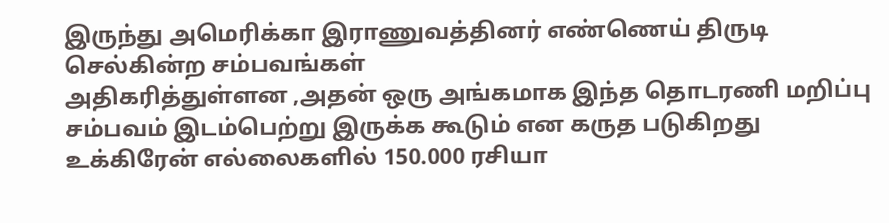இருந்து அமெரிக்கா இராணுவத்தினர் எண்ணெய் திருடி செல்கின்ற சம்பவங்கள்
அதிகரித்துள்ளன ,அதன் ஒரு அங்கமாக இந்த தொடரணி மறிப்பு சம்பவம் இடம்பெற்று இருக்க கூடும் என கருத படுகிறது
உக்கிரேன் எல்லைகளில் 150.000 ரசியா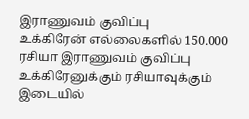இராணுவம் குவிப்பு
உக்கிரேன் எல்லைகளில் 150.000 ரசியா இராணுவம் குவிப்பு
உக்கிரேனுக்கும் ரசியாவுக்கும் இடையில்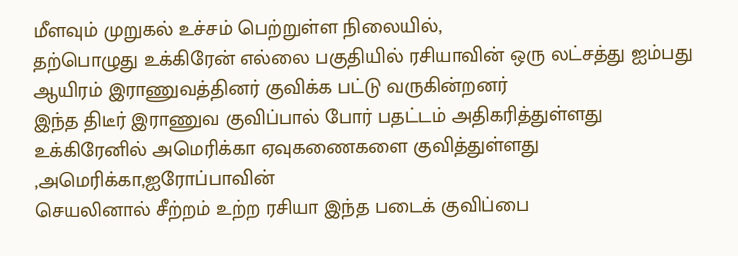மீளவும் முறுகல் உச்சம் பெற்றுள்ள நிலையில்,
தற்பொழுது உக்கிரேன் எல்லை பகுதியில் ரசியாவின் ஒரு லட்சத்து ஐம்பது ஆயிரம் இராணுவத்தினர் குவிக்க பட்டு வருகின்றனர்
இந்த திடீர் இராணுவ குவிப்பால் போர் பதட்டம் அதிகரித்துள்ளது
உக்கிரேனில் அமெரிக்கா ஏவுகணைகளை குவித்துள்ளது ,அமெரிக்கா,ஐரோப்பாவின்
செயலினால் சீற்றம் உற்ற ரசியா இந்த படைக் குவிப்பை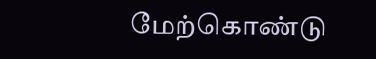மேற்கொண்டு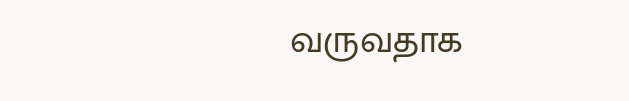வருவதாக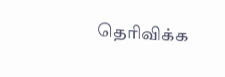தெரிவிக்க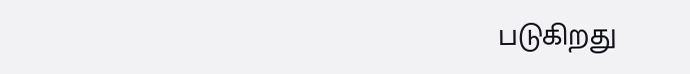படுகிறது